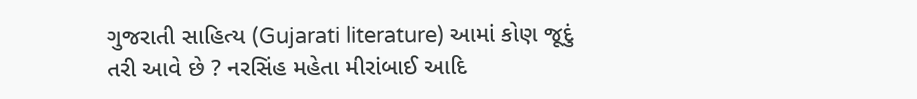ગુજરાતી સાહિત્ય (Gujarati literature) આમાં કોણ જૂદું તરી આવે છે ? નરસિંહ મહેતા મીરાંબાઈ આદિ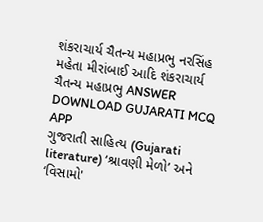શંકરાચાર્ય ચૈતન્ય મહાપ્રભુ નરસિંહ મહેતા મીરાંબાઈ આદિ શંકરાચાર્ય ચૈતન્ય મહાપ્રભુ ANSWER DOWNLOAD GUJARATI MCQ APP
ગુજરાતી સાહિત્ય (Gujarati literature) ‘શ્રાવણી મેળો’ અને ‘વિસામો'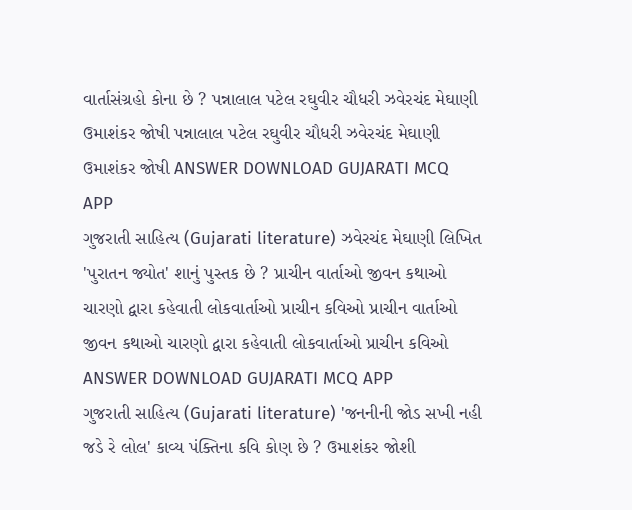વાર્તાસંગ્રહો કોના છે ? પન્નાલાલ પટેલ રઘુવીર ચૌધરી ઝવેરચંદ મેઘાણી ઉમાશંકર જોષી પન્નાલાલ પટેલ રઘુવીર ચૌધરી ઝવેરચંદ મેઘાણી ઉમાશંકર જોષી ANSWER DOWNLOAD GUJARATI MCQ APP
ગુજરાતી સાહિત્ય (Gujarati literature) ઝવેરચંદ મેઘાણી લિખિત 'પુરાતન જ્યોત' શાનું પુસ્તક છે ? પ્રાચીન વાર્તાઓ જીવન કથાઓ ચારણો દ્વારા કહેવાતી લોકવાર્તાઓ પ્રાચીન કવિઓ પ્રાચીન વાર્તાઓ જીવન કથાઓ ચારણો દ્વારા કહેવાતી લોકવાર્તાઓ પ્રાચીન કવિઓ ANSWER DOWNLOAD GUJARATI MCQ APP
ગુજરાતી સાહિત્ય (Gujarati literature) 'જનનીની જોડ સખી નહી જડે રે લોલ' કાવ્ય પંક્તિના કવિ કોણ છે ? ઉમાશંકર જોશી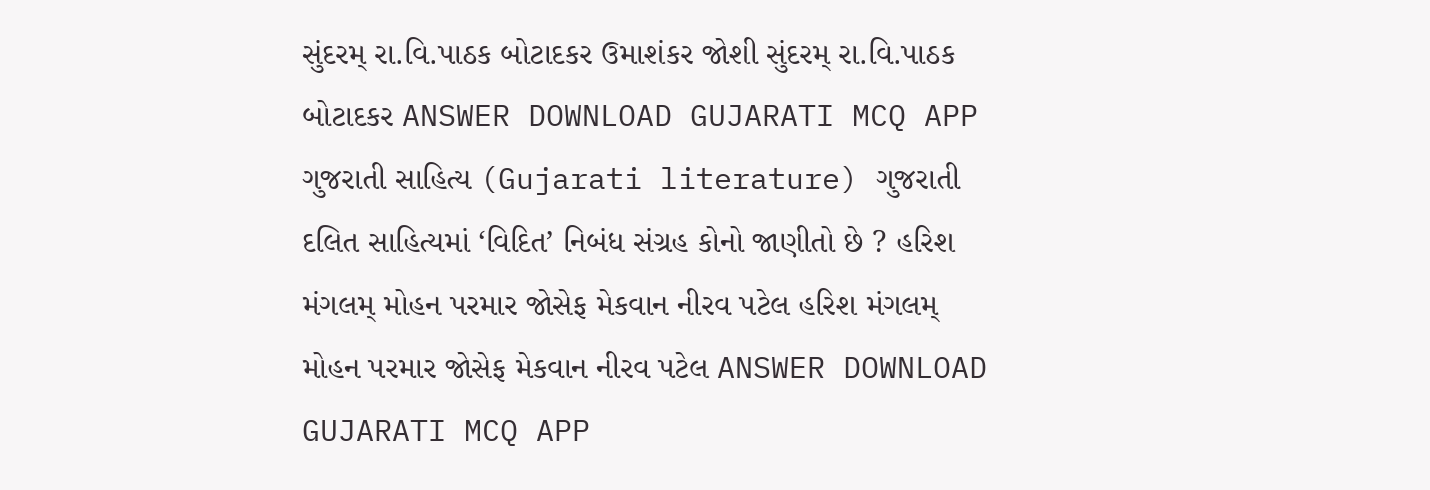સુંદરમ્ રા.વિ.પાઠક બોટાદકર ઉમાશંકર જોશી સુંદરમ્ રા.વિ.પાઠક બોટાદકર ANSWER DOWNLOAD GUJARATI MCQ APP
ગુજરાતી સાહિત્ય (Gujarati literature) ગુજરાતી દલિત સાહિત્યમાં ‘વિદિત’ નિબંધ સંગ્રહ કોનો જાણીતો છે ? હરિશ મંગલમ્ મોહન પરમાર જોસેફ મેકવાન નીરવ પટેલ હરિશ મંગલમ્ મોહન પરમાર જોસેફ મેકવાન નીરવ પટેલ ANSWER DOWNLOAD GUJARATI MCQ APP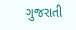ગુજરાતી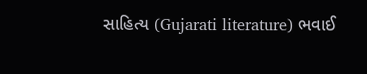સાહિત્ય (Gujarati literature) ભવાઈ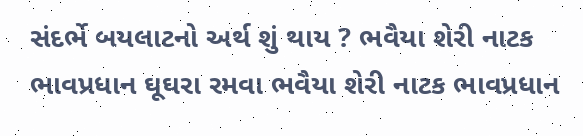સંદર્ભે બયલાટનો અર્થ શું થાય ? ભવૈયા શેરી નાટક ભાવપ્રધાન ઘૂઘરા રમવા ભવૈયા શેરી નાટક ભાવપ્રધાન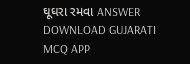ઘૂઘરા રમવા ANSWER DOWNLOAD GUJARATI MCQ APP